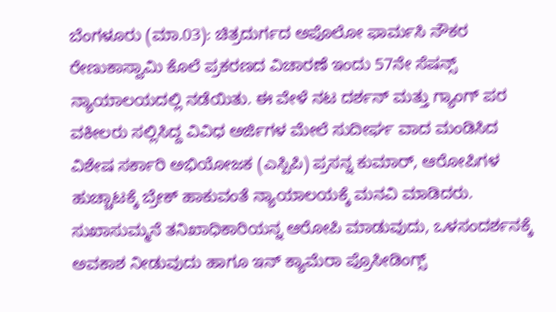ಬೆಂಗಳೂರು (ಮಾ.03): ಚಿತ್ರದುರ್ಗದ ಅಪೊಲೋ ಫಾರ್ಮಸಿ ನೌಕರ ರೇಣುಕಾಸ್ವಾಮಿ ಕೊಲೆ ಪ್ರಕರಣದ ವಿಚಾರಣೆ ಇಂದು 57ನೇ ಸೆಷನ್ಸ್ ನ್ಯಾಯಾಲಯದಲ್ಲಿ ನಡೆಯಿತು. ಈ ವೇಳೆ ನಟ ದರ್ಶನ್ ಮತ್ತು ಗ್ಯಾಂಗ್ ಪರ ವಕೀಲರು ಸಲ್ಲಿಸಿದ್ದ ವಿವಿಧ ಅರ್ಜಿಗಳ ಮೇಲೆ ಸುದೀರ್ಘ ವಾದ ಮಂಡಿಸಿದ ವಿಶೇಷ ಸರ್ಕಾರಿ ಅಭಿಯೋಜಕ (ಎಸ್ಪಿಪಿ) ಪ್ರಸನ್ನ ಕುಮಾರ್, ಆರೋಪಿಗಳ ಹುಚ್ಚಾಟಕ್ಕೆ ಬ್ರೇಕ್ ಹಾಕುವಂತೆ ನ್ಯಾಯಾಲಯಕ್ಕೆ ಮನವಿ ಮಾಡಿದರು. ಸುಖಾಸುಮ್ಮನೆ ತನಿಖಾಧಿಕಾರಿಯನ್ನ ಆರೋಪಿ ಮಾಡುವುದು, ಒಳಸಂದರ್ಶನಕ್ಕೆ ಅವಕಾಶ ನೀಡುವುದು ಹಾಗೂ ಇನ್ ಕ್ಯಾಮೆರಾ ಪ್ರೊಸೀಡಿಂಗ್ಸ್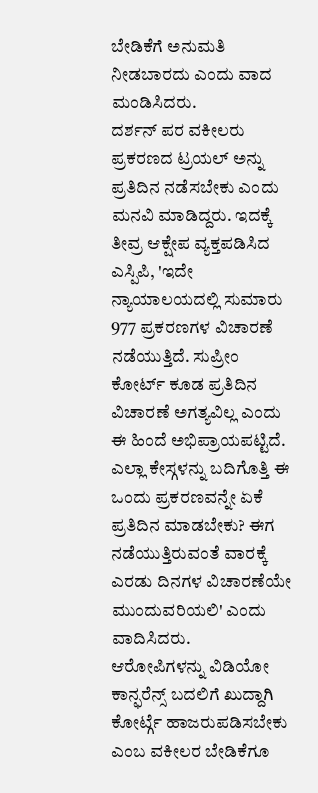ಬೇಡಿಕೆಗೆ ಅನುಮತಿ ನೀಡಬಾರದು ಎಂದು ವಾದ ಮಂಡಿಸಿದರು.
ದರ್ಶನ್ ಪರ ವಕೀಲರು ಪ್ರಕರಣದ ಟ್ರಯಲ್ ಅನ್ನು ಪ್ರತಿದಿನ ನಡೆಸಬೇಕು ಎಂದು ಮನವಿ ಮಾಡಿದ್ದರು. ಇದಕ್ಕೆ ತೀವ್ರ ಆಕ್ಷೇಪ ವ್ಯಕ್ತಪಡಿಸಿದ ಎಸ್ಪಿಪಿ, 'ಇದೇ ನ್ಯಾಯಾಲಯದಲ್ಲಿ ಸುಮಾರು 977 ಪ್ರಕರಣಗಳ ವಿಚಾರಣೆ ನಡೆಯುತ್ತಿದೆ. ಸುಪ್ರೀಂ ಕೋರ್ಟ್ ಕೂಡ ಪ್ರತಿದಿನ ವಿಚಾರಣೆ ಅಗತ್ಯವಿಲ್ಲ ಎಂದು ಈ ಹಿಂದೆ ಅಭಿಪ್ರಾಯಪಟ್ಟಿದೆ. ಎಲ್ಲಾ ಕೇಸ್ಗಳನ್ನು ಬದಿಗೊತ್ತಿ ಈ ಒಂದು ಪ್ರಕರಣವನ್ನೇ ಏಕೆ ಪ್ರತಿದಿನ ಮಾಡಬೇಕು? ಈಗ ನಡೆಯುತ್ತಿರುವಂತೆ ವಾರಕ್ಕೆ ಎರಡು ದಿನಗಳ ವಿಚಾರಣೆಯೇ ಮುಂದುವರಿಯಲಿ' ಎಂದು ವಾದಿಸಿದರು.
ಆರೋಪಿಗಳನ್ನು ವಿಡಿಯೋ ಕಾನ್ಫರೆನ್ಸ್ ಬದಲಿಗೆ ಖುದ್ದಾಗಿ ಕೋರ್ಟ್ಗೆ ಹಾಜರುಪಡಿಸಬೇಕು ಎಂಬ ವಕೀಲರ ಬೇಡಿಕೆಗೂ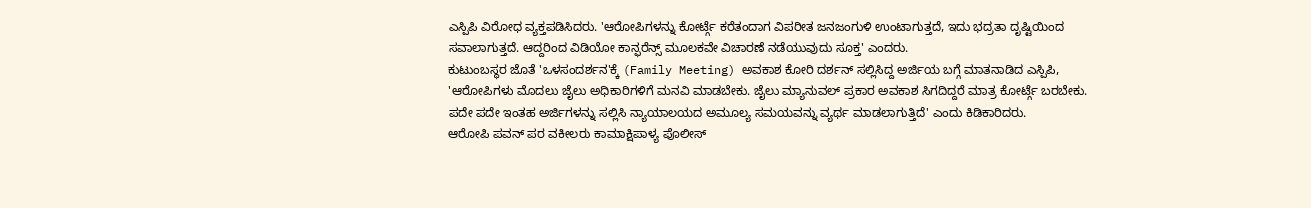ಎಸ್ಪಿಪಿ ವಿರೋಧ ವ್ಯಕ್ತಪಡಿಸಿದರು. 'ಆರೋಪಿಗಳನ್ನು ಕೋರ್ಟ್ಗೆ ಕರೆತಂದಾಗ ವಿಪರೀತ ಜನಜಂಗುಳಿ ಉಂಟಾಗುತ್ತದೆ, ಇದು ಭದ್ರತಾ ದೃಷ್ಟಿಯಿಂದ ಸವಾಲಾಗುತ್ತದೆ. ಆದ್ದರಿಂದ ವಿಡಿಯೋ ಕಾನ್ಫರೆನ್ಸ್ ಮೂಲಕವೇ ವಿಚಾರಣೆ ನಡೆಯುವುದು ಸೂಕ್ತ' ಎಂದರು.
ಕುಟುಂಬಸ್ಥರ ಜೊತೆ 'ಒಳಸಂದರ್ಶನ'ಕ್ಕೆ (Family Meeting) ಅವಕಾಶ ಕೋರಿ ದರ್ಶನ್ ಸಲ್ಲಿಸಿದ್ದ ಅರ್ಜಿಯ ಬಗ್ಗೆ ಮಾತನಾಡಿದ ಎಸ್ಪಿಪಿ, 'ಆರೋಪಿಗಳು ಮೊದಲು ಜೈಲು ಅಧಿಕಾರಿಗಳಿಗೆ ಮನವಿ ಮಾಡಬೇಕು. ಜೈಲು ಮ್ಯಾನುವಲ್ ಪ್ರಕಾರ ಅವಕಾಶ ಸಿಗದಿದ್ದರೆ ಮಾತ್ರ ಕೋರ್ಟ್ಗೆ ಬರಬೇಕು. ಪದೇ ಪದೇ ಇಂತಹ ಅರ್ಜಿಗಳನ್ನು ಸಲ್ಲಿಸಿ ನ್ಯಾಯಾಲಯದ ಅಮೂಲ್ಯ ಸಮಯವನ್ನು ವ್ಯರ್ಥ ಮಾಡಲಾಗುತ್ತಿದೆ' ಎಂದು ಕಿಡಿಕಾರಿದರು.
ಆರೋಪಿ ಪವನ್ ಪರ ವಕೀಲರು ಕಾಮಾಕ್ಷಿಪಾಳ್ಯ ಪೊಲೀಸ್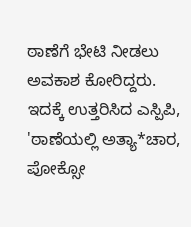ಠಾಣೆಗೆ ಭೇಟಿ ನೀಡಲು ಅವಕಾಶ ಕೋರಿದ್ದರು. ಇದಕ್ಕೆ ಉತ್ತರಿಸಿದ ಎಸ್ಪಿಪಿ, 'ಠಾಣೆಯಲ್ಲಿ ಅತ್ಯಾ*ಚಾರ, ಪೋಕ್ಸೋ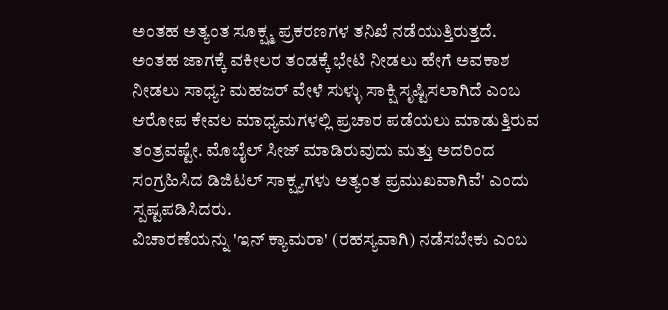ಅಂತಹ ಅತ್ಯಂತ ಸೂಕ್ಷ್ಮ ಪ್ರಕರಣಗಳ ತನಿಖೆ ನಡೆಯುತ್ತಿರುತ್ತದೆ. ಅಂತಹ ಜಾಗಕ್ಕೆ ವಕೀಲರ ತಂಡಕ್ಕೆ ಭೇಟಿ ನೀಡಲು ಹೇಗೆ ಅವಕಾಶ ನೀಡಲು ಸಾಧ್ಯ? ಮಹಜರ್ ವೇಳೆ ಸುಳ್ಳು ಸಾಕ್ಷಿ ಸೃಷ್ಟಿಸಲಾಗಿದೆ ಎಂಬ ಆರೋಪ ಕೇವಲ ಮಾಧ್ಯಮಗಳಲ್ಲಿ ಪ್ರಚಾರ ಪಡೆಯಲು ಮಾಡುತ್ತಿರುವ ತಂತ್ರವಷ್ಟೇ. ಮೊಬೈಲ್ ಸೀಜ್ ಮಾಡಿರುವುದು ಮತ್ತು ಅದರಿಂದ ಸಂಗ್ರಹಿಸಿದ ಡಿಜಿಟಲ್ ಸಾಕ್ಷ್ಯಗಳು ಅತ್ಯಂತ ಪ್ರಮುಖವಾಗಿವೆ' ಎಂದು ಸ್ಪಷ್ಟಪಡಿಸಿದರು.
ವಿಚಾರಣೆಯನ್ನು 'ಇನ್ ಕ್ಯಾಮರಾ' (ರಹಸ್ಯವಾಗಿ) ನಡೆಸಬೇಕು ಎಂಬ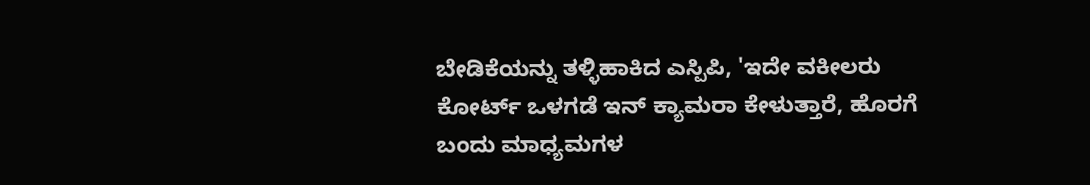ಬೇಡಿಕೆಯನ್ನು ತಳ್ಳಿಹಾಕಿದ ಎಸ್ಪಿಪಿ, 'ಇದೇ ವಕೀಲರು ಕೋರ್ಟ್ ಒಳಗಡೆ ಇನ್ ಕ್ಯಾಮರಾ ಕೇಳುತ್ತಾರೆ, ಹೊರಗೆ ಬಂದು ಮಾಧ್ಯಮಗಳ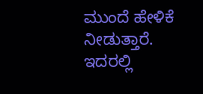ಮುಂದೆ ಹೇಳಿಕೆ ನೀಡುತ್ತಾರೆ. ಇದರಲ್ಲಿ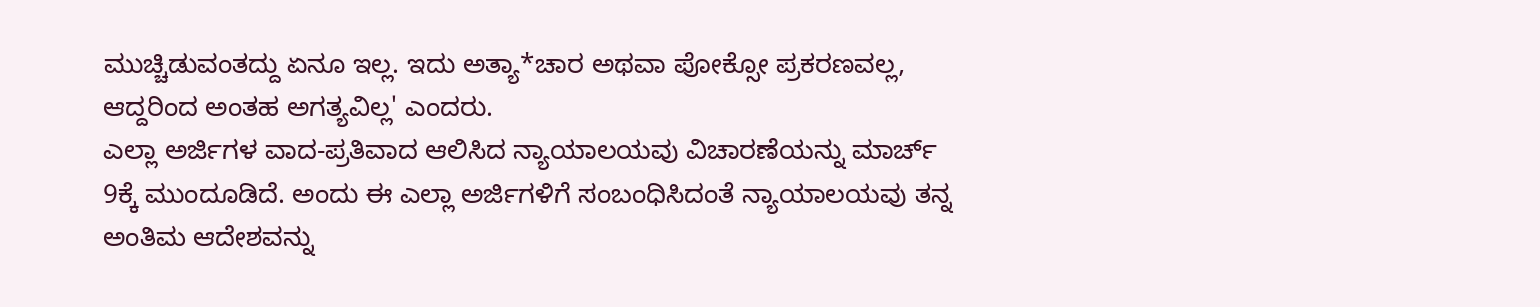ಮುಚ್ಚಿಡುವಂತದ್ದು ಏನೂ ಇಲ್ಲ. ಇದು ಅತ್ಯಾ*ಚಾರ ಅಥವಾ ಪೋಕ್ಸೋ ಪ್ರಕರಣವಲ್ಲ, ಆದ್ದರಿಂದ ಅಂತಹ ಅಗತ್ಯವಿಲ್ಲ' ಎಂದರು.
ಎಲ್ಲಾ ಅರ್ಜಿಗಳ ವಾದ-ಪ್ರತಿವಾದ ಆಲಿಸಿದ ನ್ಯಾಯಾಲಯವು ವಿಚಾರಣೆಯನ್ನು ಮಾರ್ಚ್ 9ಕ್ಕೆ ಮುಂದೂಡಿದೆ. ಅಂದು ಈ ಎಲ್ಲಾ ಅರ್ಜಿಗಳಿಗೆ ಸಂಬಂಧಿಸಿದಂತೆ ನ್ಯಾಯಾಲಯವು ತನ್ನ ಅಂತಿಮ ಆದೇಶವನ್ನು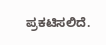ಪ್ರಕಟಿಸಲಿದೆ.